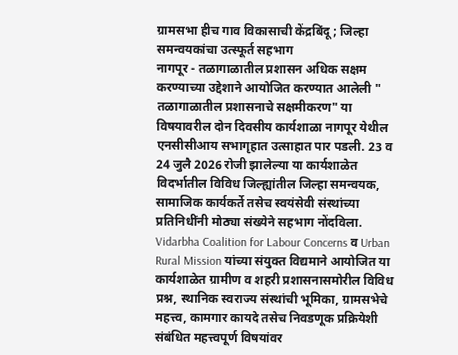ग्रामसभा हीच गाव विकासाची केंद्रबिंदू ; जिल्हा समन्वयकांचा उत्स्फूर्त सहभाग
नागपूर - तळागाळातील प्रशासन अधिक सक्षम करण्याच्या उद्देशाने आयोजित करण्यात आलेली " तळागाळातील प्रशासनाचे सक्षमीकरण" या विषयावरील दोन दिवसीय कार्यशाळा नागपूर येथील एनसीसीआय सभागृहात उत्साहात पार पडली. 23 व 24 जुलै 2026 रोजी झालेल्या या कार्यशाळेत विदर्भातील विविध जिल्ह्यांतील जिल्हा समन्वयक, सामाजिक कार्यकर्ते तसेच स्वयंसेवी संस्थांच्या प्रतिनिधींनी मोठ्या संख्येने सहभाग नोंदविला.
Vidarbha Coalition for Labour Concerns व Urban Rural Mission यांच्या संयुक्त विद्यमाने आयोजित या कार्यशाळेत ग्रामीण व शहरी प्रशासनासमोरील विविध प्रश्न, स्थानिक स्वराज्य संस्थांची भूमिका, ग्रामसभेचे महत्त्व, कामगार कायदे तसेच निवडणूक प्रक्रियेशी संबंधित महत्त्वपूर्ण विषयांवर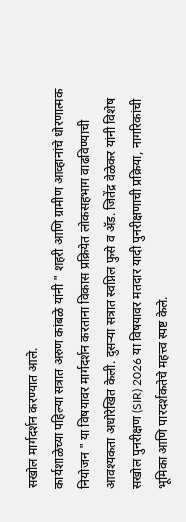सखोल मार्गदर्शन करण्यात आले.
कार्यशाळेच्या पहिल्या सत्रात अरुण कांबळे यांनी " शहरी आणि ग्रामीण आव्हानांचे धोरणात्मक नियोजन " या विषयावर मार्गदर्शन करताना विकास प्रक्रियेत लोकसहभाग वाढविण्याची आवश्यकता अधोरेखित केली. दुसऱ्या सत्रात स्वप्निल फुसे व ॲड. जितेंद्र वेळेकर यांनी विशेष सखोल पुनरीक्षण (SIR) 2026 या विषयावर मतदार यादी पुनरीक्षणाची प्रक्रिया, नागरिकांची भूमिका आणि पारदर्शकतेचे महत्त्व स्पष्ट केले.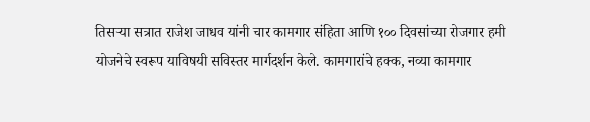तिसऱ्या सत्रात राजेश जाधव यांनी चार कामगार संहिता आणि १०० दिवसांच्या रोजगार हमी योजनेचे स्वरूप याविषयी सविस्तर मार्गदर्शन केले. कामगारांचे हक्क, नव्या कामगार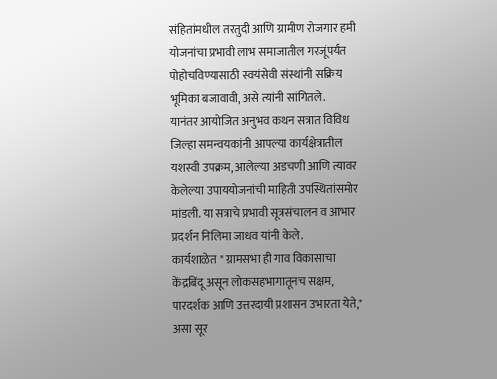संहितांमधील तरतुदी आणि ग्रामीण रोजगार हमी योजनांचा प्रभावी लाभ समाजातील गरजूंपर्यंत पोहोचविण्यासाठी स्वयंसेवी संस्थांनी सक्रिय भूमिका बजावावी, असे त्यांनी सांगितले.
यानंतर आयोजित अनुभव कथन सत्रात विविध जिल्हा समन्वयकांनी आपल्या कार्यक्षेत्रातील यशस्वी उपक्रम, आलेल्या अडचणी आणि त्यावर केलेल्या उपाययोजनांची माहिती उपस्थितांसमोर मांडली. या सत्राचे प्रभावी सूत्रसंचालन व आभार प्रदर्शन निलिमा जाधव यांनी केले.
कार्यशाळेत " ग्रामसभा ही गाव विकासाचा केंद्रबिंदू असून लोकसहभागातूनच सक्षम, पारदर्शक आणि उत्तरदायी प्रशासन उभारता येते," असा सूर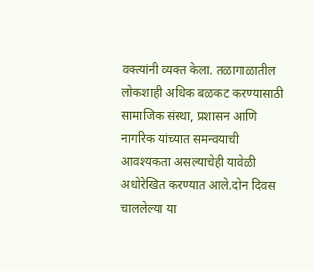वक्त्यांनी व्यक्त केला. तळागाळातील लोकशाही अधिक बळकट करण्यासाठी सामाजिक संस्था, प्रशासन आणि नागरिक यांच्यात समन्वयाची आवश्यकता असल्याचेही यावेळी अधोरेखित करण्यात आले.दोन दिवस चाललेल्या या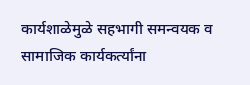कार्यशाळेमुळे सहभागी समन्वयक व सामाजिक कार्यकर्त्यांना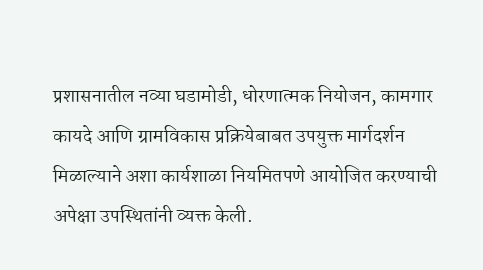प्रशासनातील नव्या घडामोडी, धोरणात्मक नियोजन, कामगार कायदे आणि ग्रामविकास प्रक्रियेबाबत उपयुक्त मार्गदर्शन मिळाल्याने अशा कार्यशाळा नियमितपणे आयोजित करण्याची अपेक्षा उपस्थितांनी व्यक्त केली.